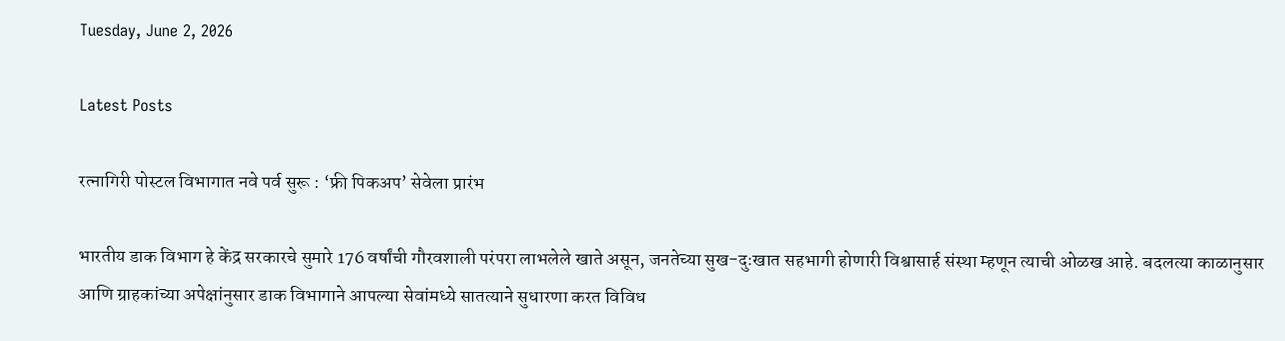Tuesday, June 2, 2026

Latest Posts

रत्नागिरी पोस्टल विभागात नवे पर्व सुरू : ‘फ्री पिकअप’ सेवेला प्रारंभ

भारतीय डाक विभाग हे केंद्र सरकारचे सुमारे 176 वर्षांची गौरवशाली परंपरा लाभलेले खाते असून, जनतेच्या सुख-दुःखात सहभागी होणारी विश्वासार्ह संस्था म्हणून त्याची ओळख आहे. बदलत्या काळानुसार आणि ग्राहकांच्या अपेक्षांनुसार डाक विभागाने आपल्या सेवांमध्ये सातत्याने सुधारणा करत विविध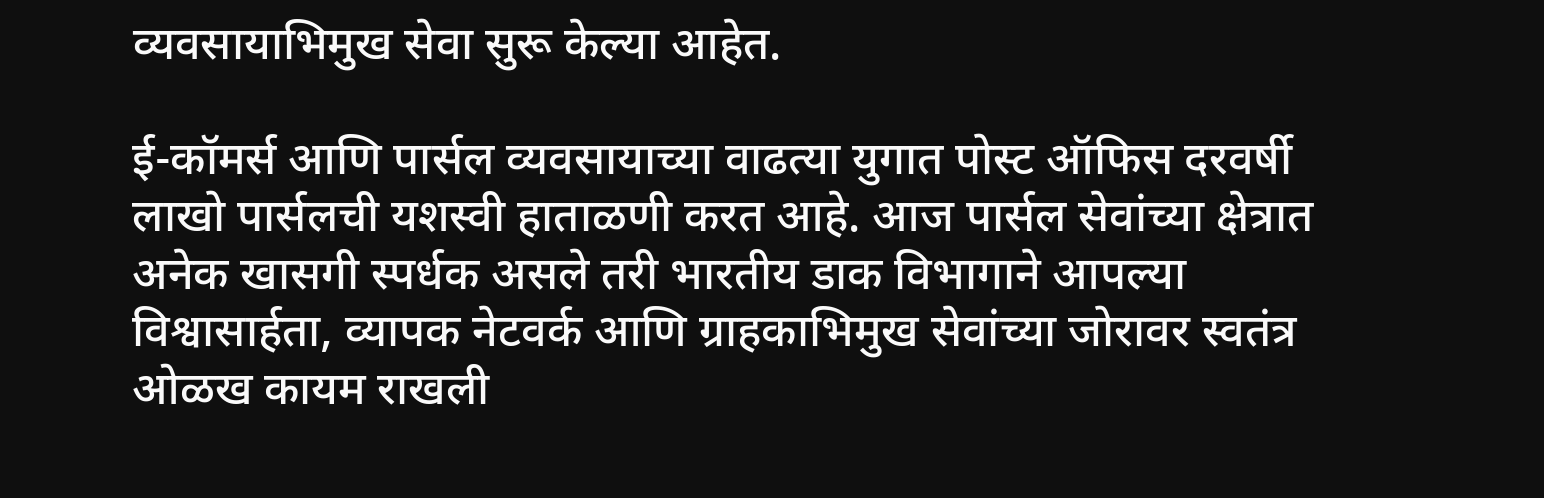व्यवसायाभिमुख सेवा सुरू केल्या आहेत.

ई-कॉमर्स आणि पार्सल व्यवसायाच्या वाढत्या युगात पोस्ट ऑफिस दरवर्षी लाखो पार्सलची यशस्वी हाताळणी करत आहे. आज पार्सल सेवांच्या क्षेत्रात अनेक खासगी स्पर्धक असले तरी भारतीय डाक विभागाने आपल्या विश्वासार्हता, व्यापक नेटवर्क आणि ग्राहकाभिमुख सेवांच्या जोरावर स्वतंत्र ओळख कायम राखली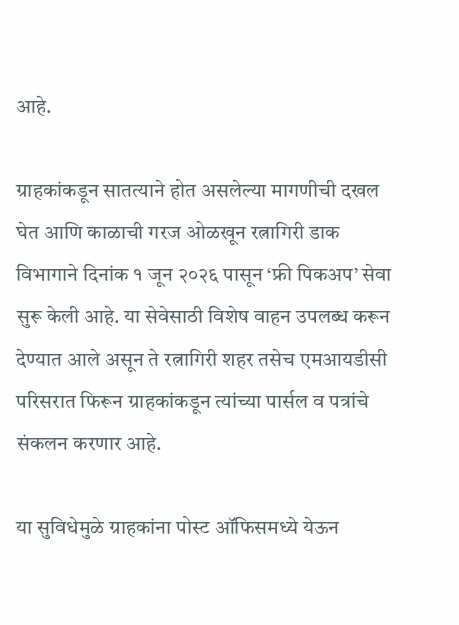आहे.

ग्राहकांकडून सातत्याने होत असलेल्या मागणीची दखल घेत आणि काळाची गरज ओळखून रत्नागिरी डाक विभागाने दिनांक १ जून २०२६ पासून ‘फ्री पिकअप’ सेवा सुरू केली आहे. या सेवेसाठी विशेष वाहन उपलब्ध करून देण्यात आले असून ते रत्नागिरी शहर तसेच एमआयडीसी परिसरात फिरून ग्राहकांकडून त्यांच्या पार्सल व पत्रांचे संकलन करणार आहे.

या सुविधेमुळे ग्राहकांना पोस्ट ऑफिसमध्ये येऊन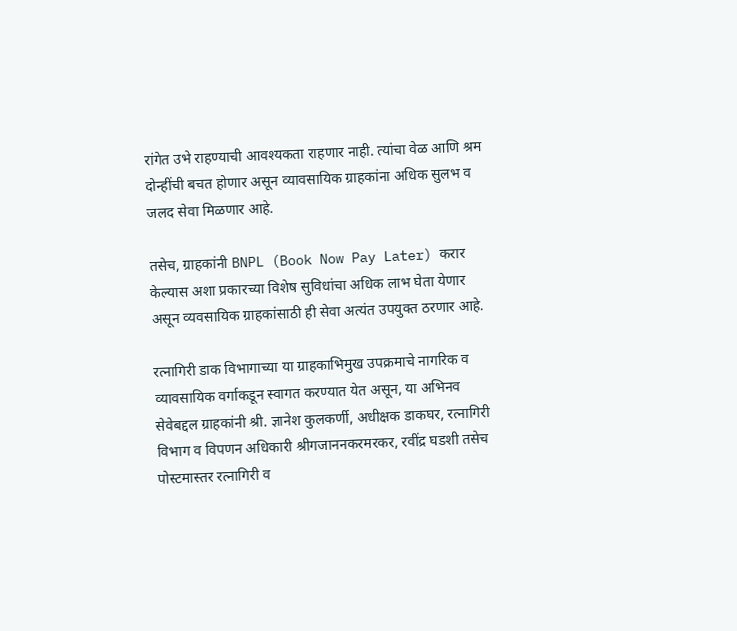रांगेत उभे राहण्याची आवश्यकता राहणार नाही. त्यांचा वेळ आणि श्रम दोन्हींची बचत होणार असून व्यावसायिक ग्राहकांना अधिक सुलभ व जलद सेवा मिळणार आहे.

तसेच, ग्राहकांनी BNPL (Book Now Pay Later) करार केल्यास अशा प्रकारच्या विशेष सुविधांचा अधिक लाभ घेता येणार असून व्यवसायिक ग्राहकांसाठी ही सेवा अत्यंत उपयुक्त ठरणार आहे.

रत्नागिरी डाक विभागाच्या या ग्राहकाभिमुख उपक्रमाचे नागरिक व व्यावसायिक वर्गाकडून स्वागत करण्यात येत असून, या अभिनव सेवेबद्दल ग्राहकांनी श्री. ज्ञानेश कुलकर्णी, अधीक्षक डाकघर, रत्नागिरी विभाग व विपणन अधिकारी श्रीगजाननकरमरकर, रवींद्र घडशी तसेच पोस्टमास्तर रत्नागिरी व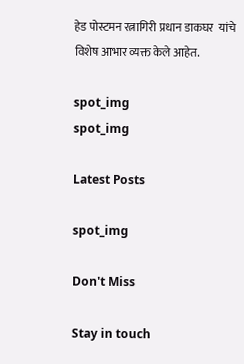हेड पोस्टमन रत्नागिरी प्रधान डाकघर  यांचे विशेष आभार व्यक्त केले आहेत.

spot_img
spot_img

Latest Posts

spot_img

Don't Miss

Stay in touch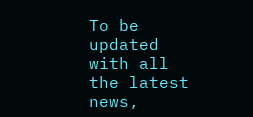To be updated with all the latest news,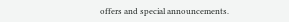offers and special announcements.